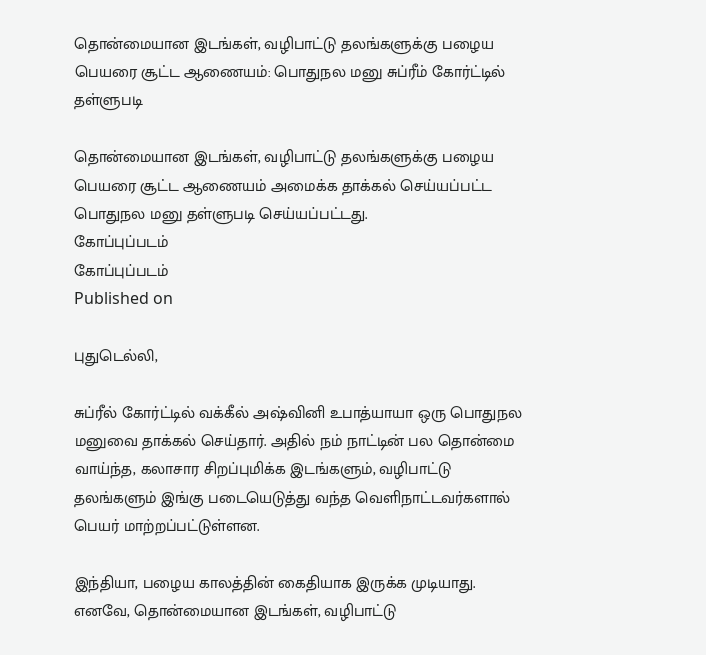தொன்மையான இடங்கள், வழிபாட்டு தலங்களுக்கு பழைய பெயரை சூட்ட ஆணையம்: பொதுநல மனு சுப்ரீம் கோர்ட்டில் தள்ளுபடி

தொன்மையான இடங்கள், வழிபாட்டு தலங்களுக்கு பழைய பெயரை சூட்ட ஆணையம் அமைக்க தாக்கல் செய்யப்பட்ட பொதுநல மனு தள்ளுபடி செய்யப்பட்டது.
கோப்புப்படம்
கோப்புப்படம்
Published on

புதுடெல்லி,

சுப்ரீல் கோர்ட்டில் வக்கீல் அஷ்வினி உபாத்யாயா ஒரு பொதுநல மனுவை தாக்கல் செய்தார். அதில் நம் நாட்டின் பல தொன்மை வாய்ந்த, கலாசார சிறப்புமிக்க இடங்களும், வழிபாட்டு தலங்களும் இங்கு படையெடுத்து வந்த வெளிநாட்டவர்களால் பெயர் மாற்றப்பட்டுள்ளன.

இந்தியா, பழைய காலத்தின் கைதியாக இருக்க முடியாது. எனவே, தொன்மையான இடங்கள், வழிபாட்டு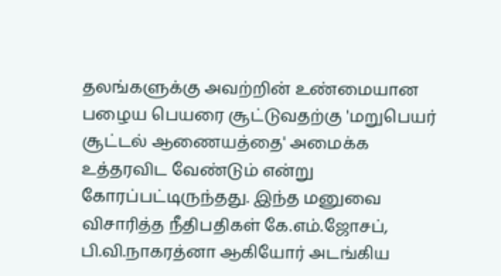தலங்களுக்கு அவற்றின் உண்மையான பழைய பெயரை சூட்டுவதற்கு 'மறுபெயர் சூட்டல் ஆணையத்தை' அமைக்க உத்தரவிட வேண்டும் என்று கோரப்பட்டிருந்தது. இந்த மனுவை விசாரித்த நீதிபதிகள் கே.எம்.ஜோசப், பி.வி.நாகரத்னா ஆகியோர் அடங்கிய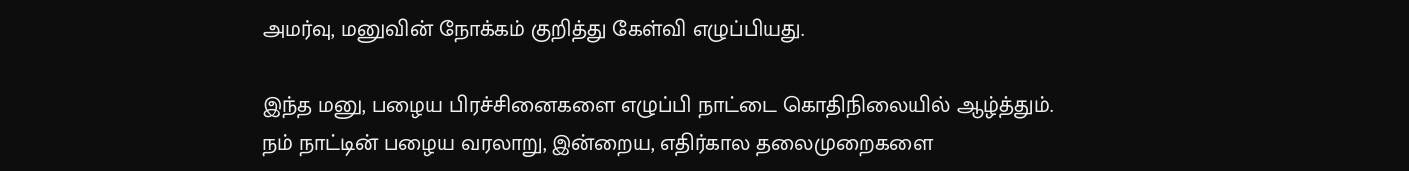அமர்வு, மனுவின் நோக்கம் குறித்து கேள்வி எழுப்பியது.

இந்த மனு, பழைய பிரச்சினைகளை எழுப்பி நாட்டை கொதிநிலையில் ஆழ்த்தும். நம் நாட்டின் பழைய வரலாறு, இன்றைய, எதிர்கால தலைமுறைகளை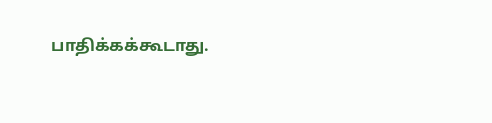பாதிக்கக்கூடாது.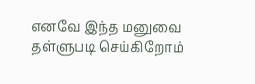எனவே இந்த மனுவை தள்ளுபடி செய்கிறோம்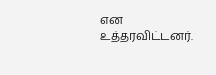என உத்தரவிட்டனர்.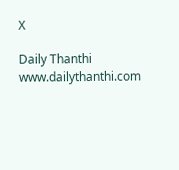X

Daily Thanthi
www.dailythanthi.com